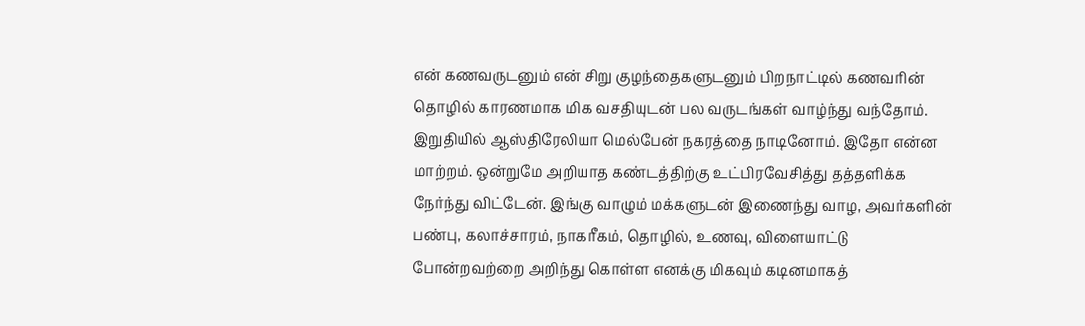என் கணவருடனும் என் சிறு குழந்தைகளுடனும் பிறநாட்டில் கணவரின் தொழில் காரணமாக மிக வசதியுடன் பல வருடங்கள் வாழ்ந்து வந்தோம். இறுதியில் ஆஸ்திரேலியா மெல்பேன் நகரத்தை நாடினோம். இதோ என்ன மாற்றம். ஒன்றுமே அறியாத கண்டத்திற்கு உட்பிரவேசித்து தத்தளிக்க நேர்ந்து விட்டேன். இங்கு வாழும் மக்களுடன் இணைந்து வாழ, அவர்களின் பண்பு, கலாச்சாரம், நாகரீகம், தொழில், உணவு, விளையாட்டு போன்றவற்றை அறிந்து கொள்ள எனக்கு மிகவும் கடினமாகத்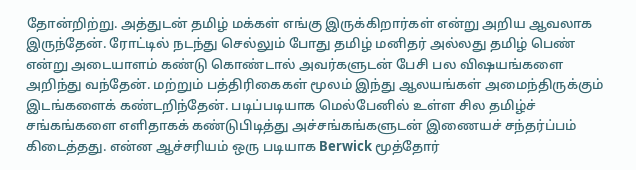தோன்றிற்று. அத்துடன் தமிழ் மக்கள் எங்கு இருக்கிறார்கள் என்று அறிய ஆவலாக இருந்தேன். ரோட்டில் நடந்து செல்லும் போது தமிழ் மனிதர் அல்லது தமிழ் பெண் என்று அடையாளம் கண்டு கொண்டால் அவர்களுடன் பேசி பல விஷயங்களை அறிந்து வந்தேன். மற்றும் பத்திரிகைகள் மூலம் இந்து ஆலயங்கள் அமைந்திருக்கும் இடங்களைக் கண்டறிந்தேன். படிப்படியாக மெல்பேனில் உள்ள சில தமிழ்ச் சங்கங்களை எளிதாகக் கண்டுபிடித்து அச்சங்கங்களுடன் இணையச் சந்தர்ப்பம் கிடைத்தது. என்ன ஆச்சரியம் ஒரு படியாக Berwick மூத்தோர்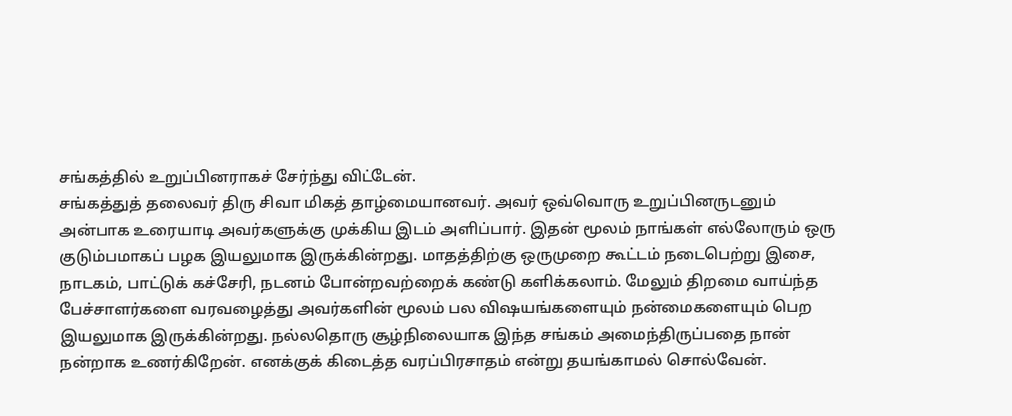சங்கத்தில் உறுப்பினராகச் சேர்ந்து விட்டேன்.
சங்கத்துத் தலைவர் திரு சிவா மிகத் தாழ்மையானவர். அவர் ஒவ்வொரு உறுப்பினருடனும் அன்பாக உரையாடி அவர்களுக்கு முக்கிய இடம் அளிப்பார். இதன் மூலம் நாங்கள் எல்லோரும் ஒரு குடும்பமாகப் பழக இயலுமாக இருக்கின்றது. மாதத்திற்கு ஒருமுறை கூட்டம் நடைபெற்று இசை, நாடகம், பாட்டுக் கச்சேரி, நடனம் போன்றவற்றைக் கண்டு களிக்கலாம். மேலும் திறமை வாய்ந்த பேச்சாளர்களை வரவழைத்து அவர்களின் மூலம் பல விஷயங்களையும் நன்மைகளையும் பெற இயலுமாக இருக்கின்றது. நல்லதொரு சூழ்நிலையாக இந்த சங்கம் அமைந்திருப்பதை நான் நன்றாக உணர்கிறேன். எனக்குக் கிடைத்த வரப்பிரசாதம் என்று தயங்காமல் சொல்வேன்.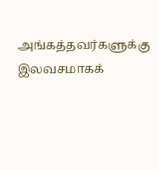அங்கத்தவர்களுக்கு இலவசமாகக்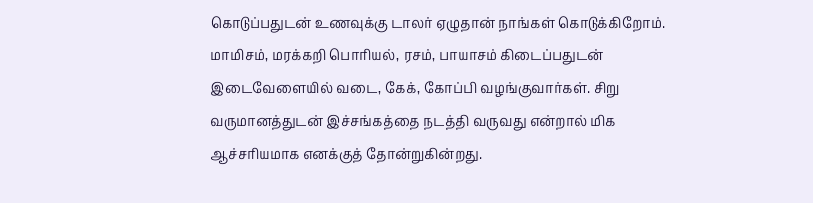கொடுப்பதுடன் உணவுக்கு டாலர் ஏழுதான் நாங்கள் கொடுக்கிறோம். மாமிசம், மரக்கறி பொரியல், ரசம், பாயாசம் கிடைப்பதுடன் இடைவேளையில் வடை, கேக், கோப்பி வழங்குவார்கள். சிறு வருமானத்துடன் இச்சங்கத்தை நடத்தி வருவது என்றால் மிக ஆச்சரியமாக எனக்குத் தோன்றுகின்றது.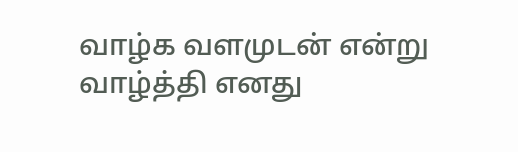வாழ்க வளமுடன் என்று வாழ்த்தி எனது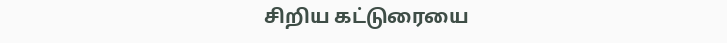சிறிய கட்டுரையை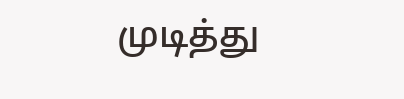முடித்து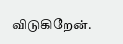விடுகிறேன்.